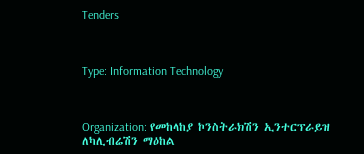Tenders



Type: Information Technology



Organization: የመከላከያ ኮንስትራክሽን ኢንተርፕራይዝ ለካሊብሬሽን ማዕከል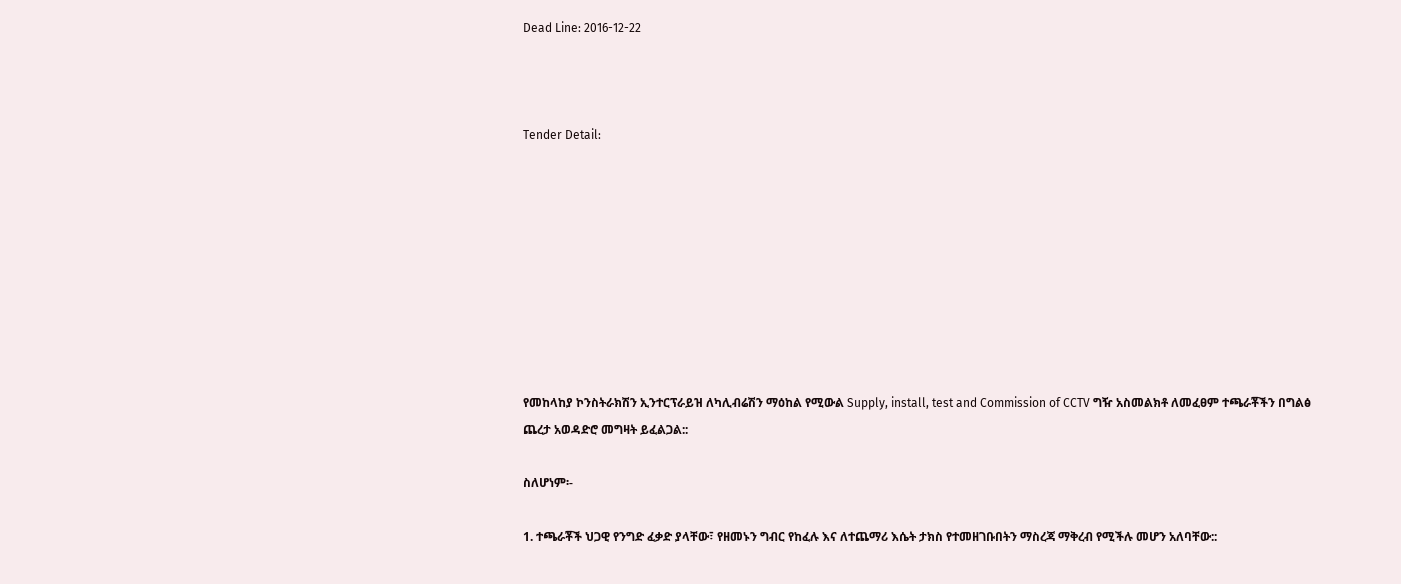Dead Line: 2016-12-22



Tender Detail:









የመከላከያ ኮንስትራክሽን ኢንተርፕራይዝ ለካሊብሬሽን ማዕከል የሚውል Supply, install, test and Commission of CCTV ግዥ አስመልክቶ ለመፈፀም ተጫራቾችን በግልፅ ጨረታ አወዳድሮ መግዛት ይፈልጋል::

ስለሆነም፡-

1. ተጫራቾች ህጋዊ የንግድ ፈቃድ ያላቸው፣ የዘመኑን ግብር የከፈሉ እና ለተጨማሪ እሴት ታክስ የተመዘገቡበትን ማስረጃ ማቅረብ የሚችሉ መሆን አለባቸው::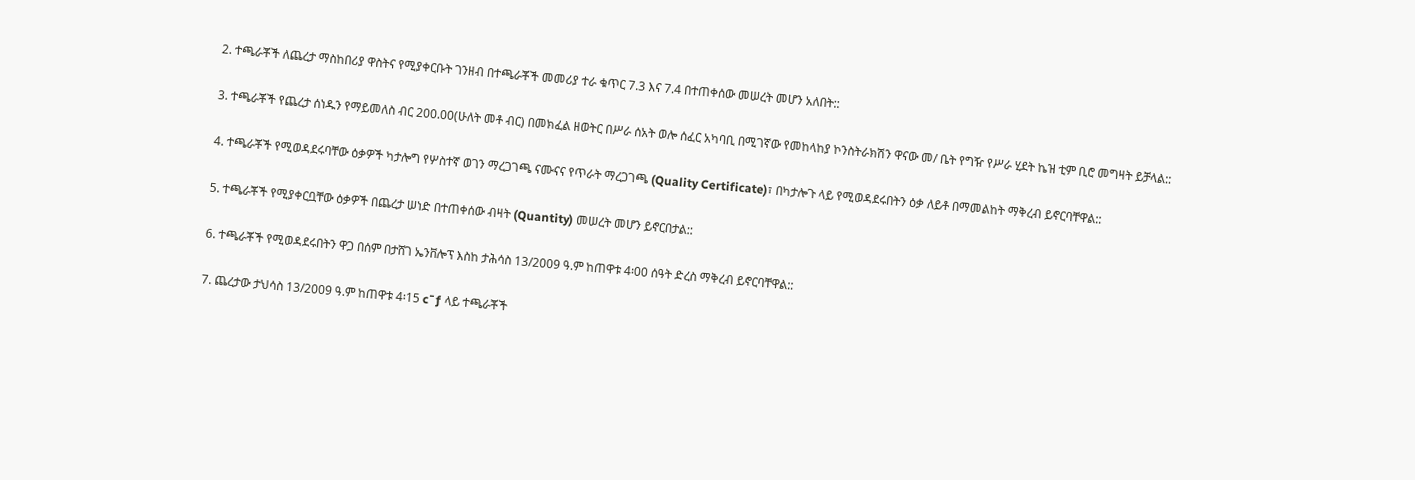2. ተጫራቾች ለጨረታ ማስከበሪያ ዋስትና የሚያቀርቡት ገንዘብ በተጫራቾች መመሪያ ተራ ቁጥር 7.3 እና 7.4 በተጠቀሰው መሠረት መሆን አለበት::

3. ተጫራቾች የጨረታ ሰነዱን የማይመለስ ብር 200.00(ሁለት መቶ ብር) በመክፈል ዘወትር በሥራ ሰአት ወሎ ሰፈር አካባቢ በሚገኛው የመከላከያ ኮንስትራክሽን ዋናው መ/ ቤት የግዥ የሥራ ሂደት ኬዝ ቲም ቢሮ መግዛት ይቻላል::

4. ተጫራቾች የሚወዳደሩባቸው ዕቃዎች ካታሎግ የሦስተኛ ወገን ማረጋገጫ ናሙናና የጥራት ማረጋገጫ (Quality Certificate)፣ በካታሎጉ ላይ የሚወዳደሩበትን ዕቃ ለይቶ በማመልከት ማቅረብ ይኖርባቸዋል::

5. ተጫራቾች የሚያቀርቧቸው ዕቃዎች በጨረታ ሠነድ በተጠቀሰው ብዛት (Quantity) መሠረት መሆን ይኖርበታል::

6. ተጫራቾች የሚወዳደሩበትን ዋጋ በሰም በታሸገ ኤንቨሎፕ እስከ ታሕሳስ 13/2009 ዓ.ም ከጠዋቱ 4፡00 ሰዓት ድረስ ማቅረብ ይኖርባቸዋል::

7. ጨረታው ታህሳስ 13/2009 ዓ.ም ከጠዋቱ 4፡15 c¯ƒ ላይ ተጫራቾች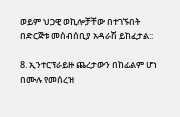ወይም ህጋዊ ወኪሎቻቸው በተገኙበት በድርጅቱ መሰብሰቢያ አዳራሽ ይከፈታል::

8. ኢንተርፕራይዙ ጨረታውን በከፊልም ሆነ በሙሉ የመሰረዝ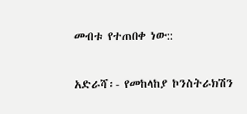መብቱ የተጠበቀ ነው::

አድራሻ፡- የመከላከያ ኮንስትራክሽን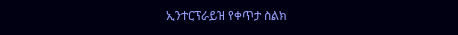ኢንተርፕራይዝ የቀጥታ ስልክ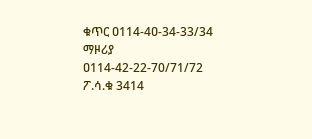ቁጥር ዐ114-4ዐ-34-33/34 ማዞሪያ ዐ114-42-22-70/71/72 ፖ.ሳ.ቁ 3414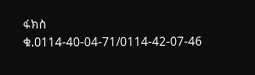ፋክስ ቁ.ዐ114-40-04-71/0114-42-07-46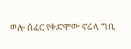ወሎ ሰፈር የቀድሞው ኖሬላ ግቢ